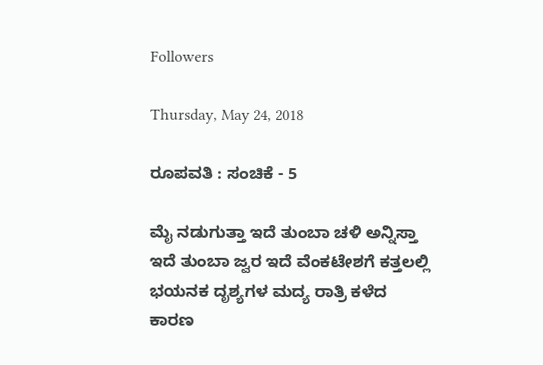Followers

Thursday, May 24, 2018

ರೂಪವತಿ : ಸಂಚಿಕೆ - 5

ಮೈ ನಡುಗುತ್ತಾ ಇದೆ ತುಂಬಾ ಚಳಿ ಅನ್ನಿಸ್ತಾ ಇದೆ ತುಂಬಾ ಜ್ವರ ಇದೆ ವೆಂಕಟೇಶಗೆ ಕತ್ತಲಲ್ಲಿ ಭಯನಕ ದೃಶ್ಯಗಳ ಮದ್ಯ ರಾತ್ರಿ ಕಳೆದ ಕಾರಣ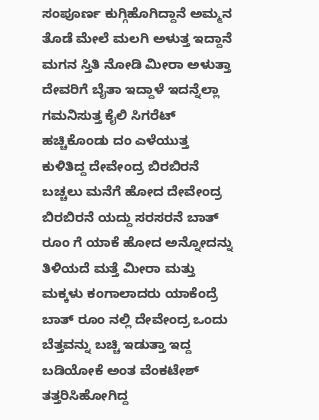ಸಂಪೂರ್ಣ ಕುಗ್ಗಿಹೊಗಿದ್ದಾನೆ ಅಮ್ಮನ ತೊಡೆ ಮೇಲೆ ಮಲಗಿ ಅಳುತ್ತ ಇದ್ದಾನೆ ಮಗನ ಸ್ತಿತಿ ನೋಡಿ ಮೀರಾ ಅಳುತ್ತಾ ದೇವರಿಗೆ ಬೈತಾ ಇದ್ದಾಳೆ ಇದನ್ನೆಲ್ಲಾ ಗಮನಿಸುತ್ತ ಕೈಲಿ ಸಿಗರೆಟ್ ಹಚ್ಚಿಕೊಂಡು ದಂ ಎಳೆಯುತ್ತ ಕುಳಿತಿದ್ದ ದೇವೇಂದ್ರ ಬಿರಬಿರನೆ ಬಚ್ಚಲು ಮನೆಗೆ ಹೋದ ದೇವೇಂದ್ರ ಬಿರಬಿರನೆ ಯದ್ದು ಸರಸರನೆ ಬಾತ್ ರೂಂ ಗೆ ಯಾಕೆ ಹೋದ ಅನ್ನೋದನ್ನು ತಿಳಿಯದೆ ಮತ್ತೆ ಮೀರಾ ಮತ್ತು ಮಕ್ಕಳು ಕಂಗಾಲಾದರು ಯಾಕೆಂದ್ರೆ ಬಾತ್ ರೂಂ ನಲ್ಲಿ ದೇವೇಂದ್ರ ಒಂದು ಬೆತ್ತವನ್ನು ಬಚ್ಚಿ ಇಡುತ್ತಾ ಇದ್ದ ಬಡಿಯೋಕೆ ಅಂತ ವೆಂಕಟೇಶ್ ತತ್ತರಿಸಿಹೋಗಿದ್ದ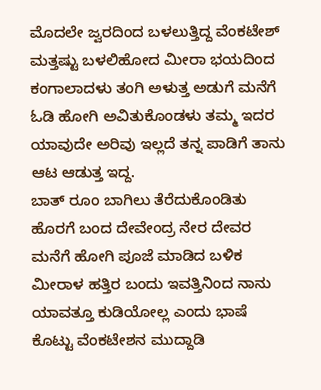ಮೊದಲೇ ಜ್ವರದಿಂದ ಬಳಲುತ್ತಿದ್ದ ವೆಂಕಟೇಶ್ ಮತ್ತಷ್ಟು ಬಳಲಿಹೋದ ಮೀರಾ ಭಯದಿಂದ ಕಂಗಾಲಾದಳು ತಂಗಿ ಅಳುತ್ತ ಅಡುಗೆ ಮನೆಗೆ ಓಡಿ ಹೋಗಿ ಅವಿತುಕೊಂಡಳು ತಮ್ಮ ಇದರ ಯಾವುದೇ ಅರಿವು ಇಲ್ಲದೆ ತನ್ನ ಪಾಡಿಗೆ ತಾನು ಆಟ ಆಡುತ್ತ ಇದ್ದ.
ಬಾತ್ ರೂಂ ಬಾಗಿಲು ತೆರೆದುಕೊಂಡಿತು ಹೊರಗೆ ಬಂದ ದೇವೇಂದ್ರ ನೇರ ದೇವರ ಮನೆಗೆ ಹೋಗಿ ಪೂಜೆ ಮಾಡಿದ ಬಳಿಕ ಮೀರಾಳ ಹತ್ತಿರ ಬಂದು ಇವತ್ತಿನಿಂದ ನಾನು ಯಾವತ್ತೂ ಕುಡಿಯೋಲ್ಲ ಎಂದು ಭಾಷೆ ಕೊಟ್ಟು ವೆಂಕಟೇಶನ ಮುದ್ದಾಡಿ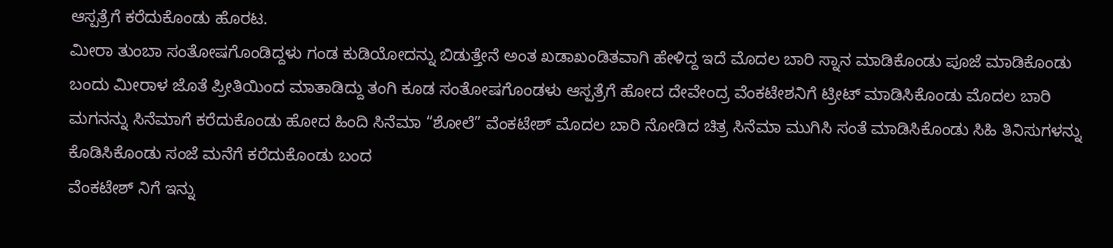ಆಸ್ಪತ್ರೆಗೆ ಕರೆದುಕೊಂಡು ಹೊರಟ.
ಮೀರಾ ತುಂಬಾ ಸಂತೋಷಗೊಂಡಿದ್ದಳು ಗಂಡ ಕುಡಿಯೋದನ್ನು ಬಿಡುತ್ತೇನೆ ಅಂತ ಖಡಾಖಂಡಿತವಾಗಿ ಹೇಳಿದ್ದ ಇದೆ ಮೊದಲ ಬಾರಿ ಸ್ನಾನ ಮಾಡಿಕೊಂಡು ಪೂಜೆ ಮಾಡಿಕೊಂಡು ಬಂದು ಮೀರಾಳ ಜೊತೆ ಪ್ರೀತಿಯಿಂದ ಮಾತಾಡಿದ್ದು ತಂಗಿ ಕೂಡ ಸಂತೋಷಗೊಂಡಳು ಆಸ್ಪತ್ರೆಗೆ ಹೋದ ದೇವೇಂದ್ರ ವೆಂಕಟೇಶನಿಗೆ ಟ್ರೀಟ್ ಮಾಡಿಸಿಕೊಂಡು ಮೊದಲ ಬಾರಿ ಮಗನನ್ನು ಸಿನೆಮಾಗೆ ಕರೆದುಕೊಂಡು ಹೋದ ಹಿಂದಿ ಸಿನೆಮಾ “ಶೋಲೆ” ವೆಂಕಟೇಶ್ ಮೊದಲ ಬಾರಿ ನೋಡಿದ ಚಿತ್ರ ಸಿನೆಮಾ ಮುಗಿಸಿ ಸಂತೆ ಮಾಡಿಸಿಕೊಂಡು ಸಿಹಿ ತಿನಿಸುಗಳನ್ನು ಕೊಡಿಸಿಕೊಂಡು ಸಂಜೆ ಮನೆಗೆ ಕರೆದುಕೊಂಡು ಬಂದ
ವೆಂಕಟೇಶ್ ನಿಗೆ ಇನ್ನು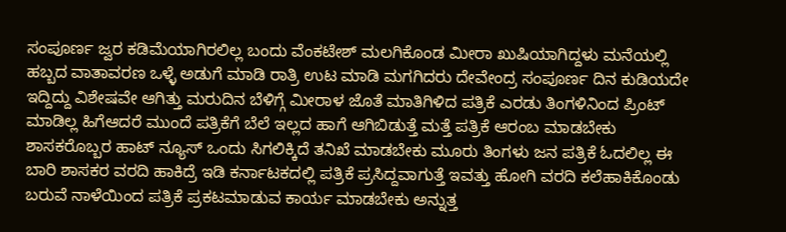ಸಂಪೂರ್ಣ ಜ್ವರ ಕಡಿಮೆಯಾಗಿರಲಿಲ್ಲ ಬಂದು ವೆಂಕಟೇಶ್ ಮಲಗಿಕೊಂಡ ಮೀರಾ ಖುಷಿಯಾಗಿದ್ದಳು ಮನೆಯಲ್ಲಿ ಹಬ್ಬದ ವಾತಾವರಣ ಒಳ್ಳೆ ಅಡುಗೆ ಮಾಡಿ ರಾತ್ರಿ ಉಟ ಮಾಡಿ ಮಗಗಿದರು ದೇವೇಂದ್ರ ಸಂಪೂರ್ಣ ದಿನ ಕುಡಿಯದೇ ಇದ್ದಿದ್ದು ವಿಶೇಷವೇ ಆಗಿತ್ತು ಮರುದಿನ ಬೆಳಿಗ್ಗೆ ಮೀರಾಳ ಜೊತೆ ಮಾತಿಗಿಳಿದ ಪತ್ರಿಕೆ ಎರಡು ತಿಂಗಳಿನಿಂದ ಪ್ರಿಂಟ್ ಮಾಡಿಲ್ಲ ಹಿಗೆಆದರೆ ಮುಂದೆ ಪತ್ರಿಕೆಗೆ ಬೆಲೆ ಇಲ್ಲದ ಹಾಗೆ ಆಗಿಬಿಡುತ್ತೆ ಮತ್ತೆ ಪತ್ರಿಕೆ ಆರಂಬ ಮಾಡಬೇಕು ಶಾಸಕರೊಬ್ಬರ ಹಾಟ್ ನ್ಯೂಸ್ ಒಂದು ಸಿಗಲಿಕ್ಕಿದೆ ತನಿಖೆ ಮಾಡಬೇಕು ಮೂರು ತಿಂಗಳು ಜನ ಪತ್ರಿಕೆ ಓದಲಿಲ್ಲ ಈ ಬಾರಿ ಶಾಸಕರ ವರದಿ ಹಾಕಿದ್ರೆ ಇಡಿ ಕರ್ನಾಟಕದಲ್ಲಿ ಪತ್ರಿಕೆ ಪ್ರಸಿದ್ದವಾಗುತ್ತೆ ಇವತ್ತು ಹೋಗಿ ವರದಿ ಕಲೆಹಾಕಿಕೊಂಡು ಬರುವೆ ನಾಳೆಯಿಂದ ಪತ್ರಿಕೆ ಪ್ರಕಟಮಾಡುವ ಕಾರ್ಯ ಮಾಡಬೇಕು ಅನ್ನುತ್ತ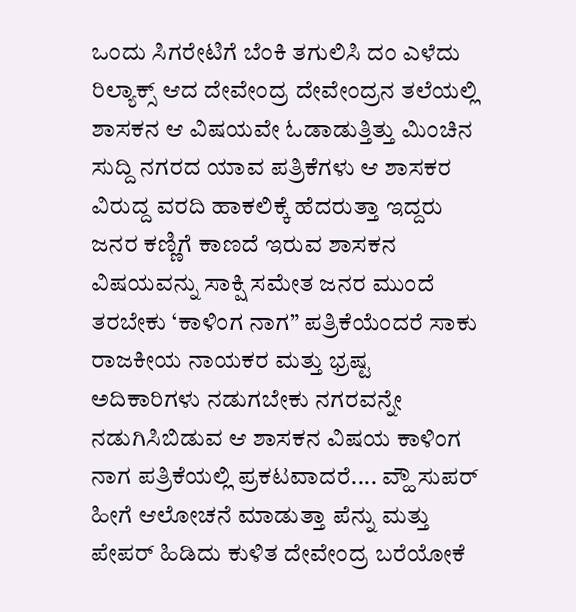ಒಂದು ಸಿಗರೇಟಿಗೆ ಬೆಂಕಿ ತಗುಲಿಸಿ ದಂ ಎಳೆದು ರಿಲ್ಯಾಕ್ಸ್ ಆದ ದೇವೇಂದ್ರ ದೇವೇಂದ್ರನ ತಲೆಯಲ್ಲಿ ಶಾಸಕನ ಆ ವಿಷಯವೇ ಓಡಾಡುತ್ತಿತ್ತು ಮಿಂಚಿನ ಸುದ್ದಿ ನಗರದ ಯಾವ ಪತ್ರಿಕೆಗಳು ಆ ಶಾಸಕರ ವಿರುದ್ದ ವರದಿ ಹಾಕಲಿಕ್ಕೆ ಹೆದರುತ್ತಾ ಇದ್ದರು ಜನರ ಕಣ್ಣಿಗೆ ಕಾಣದೆ ಇರುವ ಶಾಸಕನ ವಿಷಯವನ್ನು ಸಾಕ್ಷಿ ಸಮೇತ ಜನರ ಮುಂದೆ ತರಬೇಕು ‘ಕಾಳಿಂಗ ನಾಗ” ಪತ್ರಿಕೆಯೆಂದರೆ ಸಾಕು ರಾಜಕೀಯ ನಾಯಕರ ಮತ್ತು ಭ್ರಷ್ಟ ಅದಿಕಾರಿಗಳು ನಡುಗಬೇಕು ನಗರವನ್ನೇ ನಡುಗಿಸಿಬಿಡುವ ಆ ಶಾಸಕನ ವಿಷಯ ಕಾಳಿಂಗ ನಾಗ ಪತ್ರಿಕೆಯಲ್ಲಿ ಪ್ರಕಟವಾದರೆ.... ವ್ಹೌ ಸುಪರ್ ಹೀಗೆ ಆಲೋಚನೆ ಮಾಡುತ್ತಾ ಪೆನ್ನು ಮತ್ತು ಪೇಪರ್ ಹಿಡಿದು ಕುಳಿತ ದೇವೇಂದ್ರ ಬರೆಯೋಕೆ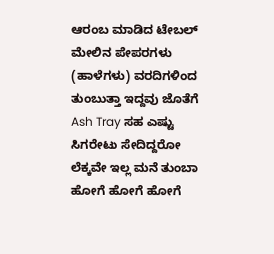ಆರಂಬ ಮಾಡಿದ ಟೇಬಲ್ ಮೇಲಿನ ಪೇಪರಗಳು (ಹಾಳೆಗಳು) ವರದಿಗಳಿಂದ ತುಂಬುತ್ತಾ ಇದ್ದವು ಜೊತೆಗೆ Ash Tray ಸಹ ಎಷ್ಟು ಸಿಗರೇಟು ಸೇದಿದ್ದರೋ ಲೆಕ್ಕವೇ ಇಲ್ಲ ಮನೆ ತುಂಬಾ ಹೋಗೆ ಹೋಗೆ ಹೋಗೆ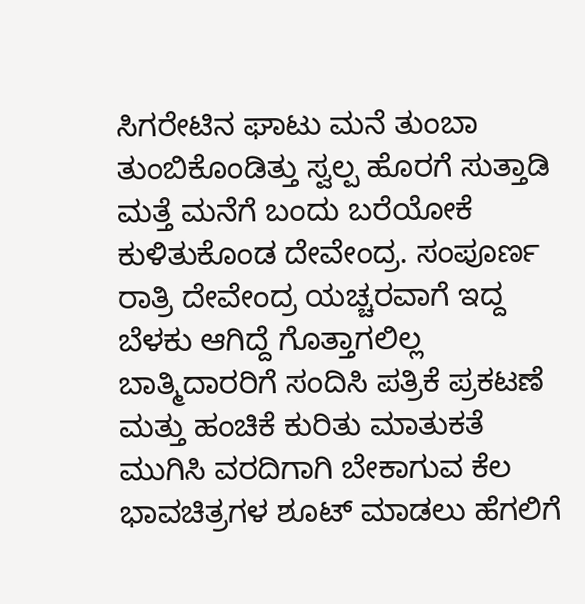ಸಿಗರೇಟಿನ ಘಾಟು ಮನೆ ತುಂಬಾ ತುಂಬಿಕೊಂಡಿತ್ತು ಸ್ವಲ್ಪ ಹೊರಗೆ ಸುತ್ತಾಡಿ ಮತ್ತೆ ಮನೆಗೆ ಬಂದು ಬರೆಯೋಕೆ ಕುಳಿತುಕೊಂಡ ದೇವೇಂದ್ರ. ಸಂಪೂರ್ಣ ರಾತ್ರಿ ದೇವೇಂದ್ರ ಯಚ್ಚರವಾಗೆ ಇದ್ದ ಬೆಳಕು ಆಗಿದ್ದೆ ಗೊತ್ತಾಗಲಿಲ್ಲ ಬಾತ್ಮಿದಾರರಿಗೆ ಸಂದಿಸಿ ಪತ್ರಿಕೆ ಪ್ರಕಟಣೆ ಮತ್ತು ಹಂಚಿಕೆ ಕುರಿತು ಮಾತುಕತೆ ಮುಗಿಸಿ ವರದಿಗಾಗಿ ಬೇಕಾಗುವ ಕೆಲ ಭಾವಚಿತ್ರಗಳ ಶೂಟ್ ಮಾಡಲು ಹೆಗಲಿಗೆ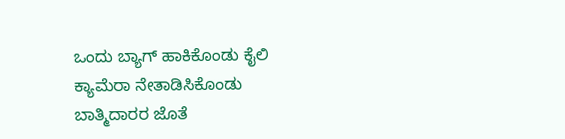ಒಂದು ಬ್ಯಾಗ್ ಹಾಕಿಕೊಂಡು ಕೈಲಿ ಕ್ಯಾಮೆರಾ ನೇತಾಡಿಸಿಕೊಂಡು ಬಾತ್ಮಿದಾರರ ಜೊತೆ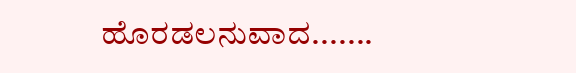ಹೊರಡಲನುವಾದ.......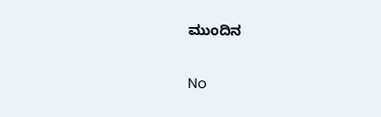ಮುಂದಿನ

No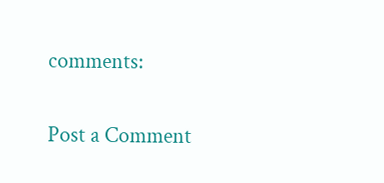comments:

Post a Comment